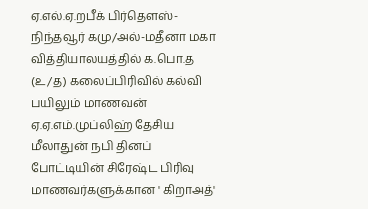ஏ.எல்.ஏ.றபீக் பிர்தௌஸ்-
நிந்தவூர் கமு/அல்-மதீனா மகா வித்தியாலயத்தில் க.பொ.த (உ/த) கலைப்பிரிவில் கல்வி பயிலும் மாணவன் ஏ.ஏ.எம்.முப்லிஹ் தேசிய மீலாதுன் நபி தினப் போட்டியின் சிரேஷ்ட பிரிவு மாணவர்களுக்கான ' கிறாஅத்'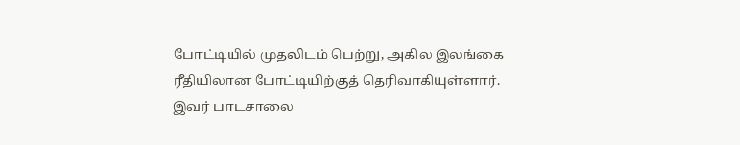போட்டியில் முதலிடம் பெற்று, அகில இலங்கை ரீதியிலான போட்டியிற்குத் தெரிவாகியுள்ளார்.
இவர் பாடசாலை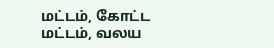மட்டம், கோட்ட மட்டம், வலய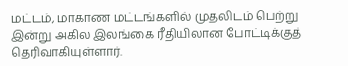மட்டம், மாகாண மட்டங்களில் முதலிடம் பெற்று இன்று அகில இலங்கை ரீதியிலான போட்டிக்குத் தெரிவாகியுள்ளார்.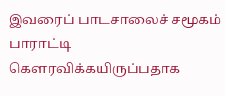இவரைப் பாடசாலைச் சமூகம் பாராட்டி கௌரவிக்கயிருப்பதாக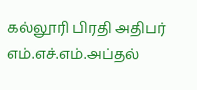கல்லூரி பிரதி அதிபர் எம்.எச்.எம்.அப்தல்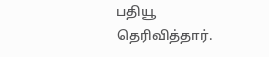பதியூ தெரிவித்தார்.